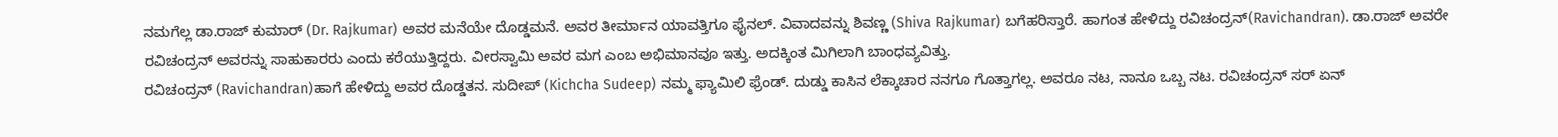ನಮಗೆಲ್ಲ ಡಾ.ರಾಜ್ ಕುಮಾರ್ (Dr. Rajkumar) ಅವರ ಮನೆಯೇ ದೊಡ್ಡಮನೆ. ಅವರ ತೀರ್ಮಾನ ಯಾವತ್ತಿಗೂ ಫೈನಲ್. ವಿವಾದವನ್ನು ಶಿವಣ್ಣ (Shiva Rajkumar) ಬಗೆಹರಿಸ್ತಾರೆ. ಹಾಗಂತ ಹೇಳಿದ್ದು ರವಿಚಂದ್ರನ್(Ravichandran). ಡಾ.ರಾಜ್ ಅವರೇ ರವಿಚಂದ್ರನ್ ಅವರನ್ನು ಸಾಹುಕಾರರು ಎಂದು ಕರೆಯುತ್ತಿದ್ದರು. ವೀರಸ್ವಾಮಿ ಅವರ ಮಗ ಎಂಬ ಅಭಿಮಾನವೂ ಇತ್ತು. ಅದಕ್ಕಿಂತ ಮಿಗಿಲಾಗಿ ಬಾಂಧವ್ಯವಿತ್ತು.
ರವಿಚಂದ್ರನ್ (Ravichandran)ಹಾಗೆ ಹೇಳಿದ್ದು ಅವರ ದೊಡ್ಡತನ. ಸುದೀಪ್ (Kichcha Sudeep) ನಮ್ಮ ಫ್ಯಾಮಿಲಿ ಫ್ರೆಂಡ್. ದುಡ್ಡು ಕಾಸಿನ ಲೆಕ್ಕಾಚಾರ ನನಗೂ ಗೊತ್ತಾಗಲ್ಲ. ಅವರೂ ನಟ, ನಾನೂ ಒಬ್ಬ ನಟ. ರವಿಚಂದ್ರನ್ ಸರ್ ಏನ್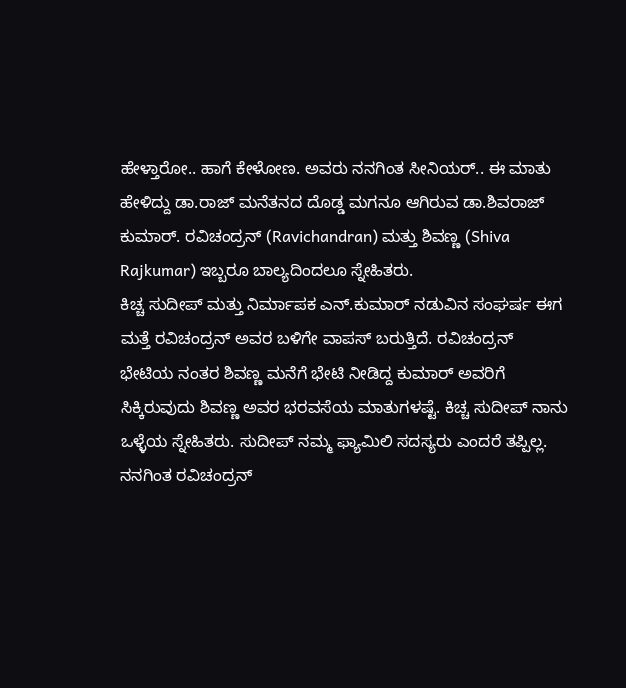ಹೇಳ್ತಾರೋ.. ಹಾಗೆ ಕೇಳೋಣ. ಅವರು ನನಗಿಂತ ಸೀನಿಯರ್.. ಈ ಮಾತು ಹೇಳಿದ್ದು ಡಾ.ರಾಜ್ ಮನೆತನದ ದೊಡ್ಡ ಮಗನೂ ಆಗಿರುವ ಡಾ.ಶಿವರಾಜ್ ಕುಮಾರ್. ರವಿಚಂದ್ರನ್ (Ravichandran) ಮತ್ತು ಶಿವಣ್ಣ (Shiva Rajkumar) ಇಬ್ಬರೂ ಬಾಲ್ಯದಿಂದಲೂ ಸ್ನೇಹಿತರು.
ಕಿಚ್ಚ ಸುದೀಪ್ ಮತ್ತು ನಿರ್ಮಾಪಕ ಎನ್.ಕುಮಾರ್ ನಡುವಿನ ಸಂಘರ್ಷ ಈಗ ಮತ್ತೆ ರವಿಚಂದ್ರನ್ ಅವರ ಬಳಿಗೇ ವಾಪಸ್ ಬರುತ್ತಿದೆ. ರವಿಚಂದ್ರನ್ ಭೇಟಿಯ ನಂತರ ಶಿವಣ್ಣ ಮನೆಗೆ ಭೇಟಿ ನೀಡಿದ್ದ ಕುಮಾರ್ ಅವರಿಗೆ ಸಿಕ್ಕಿರುವುದು ಶಿವಣ್ಣ ಅವರ ಭರವಸೆಯ ಮಾತುಗಳಷ್ಟೆ. ಕಿಚ್ಚ ಸುದೀಪ್ ನಾನು ಒಳ್ಳೆಯ ಸ್ನೇಹಿತರು. ಸುದೀಪ್ ನಮ್ಮ ಫ್ಯಾಮಿಲಿ ಸದಸ್ಯರು ಎಂದರೆ ತಪ್ಪಿಲ್ಲ. ನನಗಿಂತ ರವಿಚಂದ್ರನ್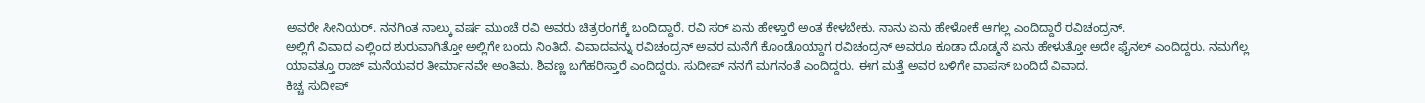ಅವರೇ ಸೀನಿಯರ್. ನನಗಿಂತ ನಾಲ್ಕು ವರ್ಷ ಮುಂಚೆ ರವಿ ಅವರು ಚಿತ್ರರಂಗಕ್ಕೆ ಬಂದಿದ್ದಾರೆ. ರವಿ ಸರ್ ಏನು ಹೇಳ್ತಾರೆ ಅಂತ ಕೇಳಬೇಕು. ನಾನು ಏನು ಹೇಳೋಕೆ ಆಗಲ್ಲ ಎಂದಿದ್ದಾರೆ ರವಿಚಂದ್ರನ್.
ಅಲ್ಲಿಗೆ ವಿವಾದ ಎಲ್ಲಿಂದ ಶುರುವಾಗಿತ್ತೋ ಅಲ್ಲಿಗೇ ಬಂದು ನಿಂತಿದೆ. ವಿವಾದವನ್ನು ರವಿಚಂದ್ರನ್ ಅವರ ಮನೆಗೆ ಕೊಂಡೊಯ್ದಾಗ ರವಿಚಂದ್ರನ್ ಅವರೂ ಕೂಡಾ ದೊಡ್ಮನೆ ಏನು ಹೇಳುತ್ತೋ ಅದೇ ಫೈನಲ್ ಎಂದಿದ್ದರು. ನಮಗೆಲ್ಲ ಯಾವತ್ತೂ ರಾಜ್ ಮನೆಯವರ ತೀರ್ಮಾನವೇ ಅಂತಿಮ. ಶಿವಣ್ಣ ಬಗೆಹರಿಸ್ತಾರೆ ಎಂದಿದ್ದರು. ಸುದೀಪ್ ನನಗೆ ಮಗನಂತೆ ಎಂದಿದ್ದರು. ಈಗ ಮತ್ತೆ ಅವರ ಬಳಿಗೇ ವಾಪಸ್ ಬಂದಿದೆ ವಿವಾದ.
ಕಿಚ್ಚ ಸುದೀಪ್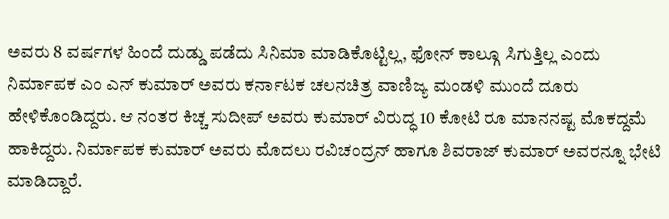ಅವರು 8 ವರ್ಷಗಳ ಹಿಂದೆ ದುಡ್ಡು ಪಡೆದು ಸಿನಿಮಾ ಮಾಡಿಕೊಟ್ಟಿಲ್ಲ, ಫೋನ್ ಕಾಲ್ಗೂ ಸಿಗುತ್ತಿಲ್ಲ ಎಂದು ನಿರ್ಮಾಪಕ ಎಂ ಎನ್ ಕುಮಾರ್ ಅವರು ಕರ್ನಾಟಕ ಚಲನಚಿತ್ರ ವಾಣಿಜ್ಯ ಮಂಡಳಿ ಮುಂದೆ ದೂರು ಹೇಳಿಕೊಂಡಿದ್ದರು. ಆ ನಂತರ ಕಿಚ್ಚ ಸುದೀಪ್ ಅವರು ಕುಮಾರ್ ವಿರುದ್ಧ 10 ಕೋಟಿ ರೂ ಮಾನನಷ್ಟ ಮೊಕದ್ದಮೆ ಹಾಕಿದ್ದರು. ನಿರ್ಮಾಪಕ ಕುಮಾರ್ ಅವರು ಮೊದಲು ರವಿಚಂದ್ರನ್ ಹಾಗೂ ಶಿವರಾಜ್ ಕುಮಾರ್ ಅವರನ್ನೂ ಭೇಟಿ ಮಾಡಿದ್ದಾರೆ.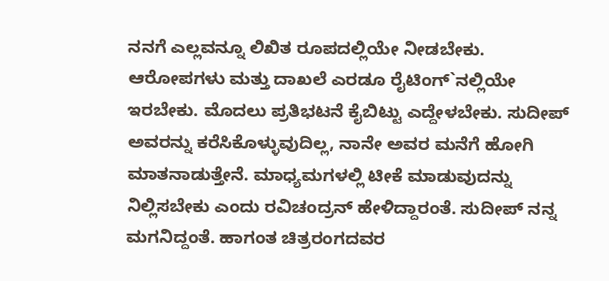ನನಗೆ ಎಲ್ಲವನ್ನೂ ಲಿಖಿತ ರೂಪದಲ್ಲಿಯೇ ನೀಡಬೇಕು. ಆರೋಪಗಳು ಮತ್ತು ದಾಖಲೆ ಎರಡೂ ರೈಟಿಂಗ್`ನಲ್ಲಿಯೇ ಇರಬೇಕು. ಮೊದಲು ಪ್ರತಿಭಟನೆ ಕೈಬಿಟ್ಟು ಎದ್ದೇಳಬೇಕು. ಸುದೀಪ್ ಅವರನ್ನು ಕರೆಸಿಕೊಳ್ಳುವುದಿಲ್ಲ, ನಾನೇ ಅವರ ಮನೆಗೆ ಹೋಗಿ ಮಾತನಾಡುತ್ತೇನೆ. ಮಾಧ್ಯಮಗಳಲ್ಲಿ ಟೀಕೆ ಮಾಡುವುದನ್ನು ನಿಲ್ಲಿಸಬೇಕು ಎಂದು ರವಿಚಂದ್ರನ್ ಹೇಳಿದ್ದಾರಂತೆ. ಸುದೀಪ್ ನನ್ನ ಮಗನಿದ್ದಂತೆ. ಹಾಗಂತ ಚಿತ್ರರಂಗದವರ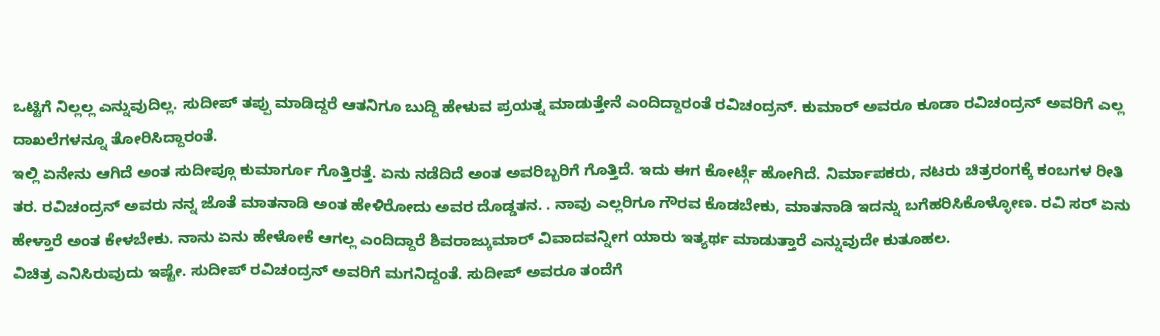ಒಟ್ಟಿಗೆ ನಿಲ್ಲಲ್ಲ ಎನ್ನುವುದಿಲ್ಲ. ಸುದೀಪ್ ತಪ್ಪು ಮಾಡಿದ್ದರೆ ಆತನಿಗೂ ಬುದ್ದಿ ಹೇಳುವ ಪ್ರಯತ್ನ ಮಾಡುತ್ತೇನೆ ಎಂದಿದ್ದಾರಂತೆ ರವಿಚಂದ್ರನ್. ಕುಮಾರ್ ಅವರೂ ಕೂಡಾ ರವಿಚಂದ್ರನ್ ಅವರಿಗೆ ಎಲ್ಲ ದಾಖಲೆಗಳನ್ನೂ ತೋರಿಸಿದ್ದಾರಂತೆ.
ಇಲ್ಲಿ ಏನೇನು ಆಗಿದೆ ಅಂತ ಸುದೀಪ್ಗೂ ಕುಮಾರ್ಗೂ ಗೊತ್ತಿರತ್ತೆ. ಏನು ನಡೆದಿದೆ ಅಂತ ಅವರಿಬ್ಬರಿಗೆ ಗೊತ್ತಿದೆ. ಇದು ಈಗ ಕೋರ್ಟ್ಗೆ ಹೋಗಿದೆ. ನಿರ್ಮಾಪಕರು, ನಟರು ಚಿತ್ರರಂಗಕ್ಕೆ ಕಂಬಗಳ ರೀತಿ ತರ. ರವಿಚಂದ್ರನ್ ಅವರು ನನ್ನ ಜೊತೆ ಮಾತನಾಡಿ ಅಂತ ಹೇಳಿರೋದು ಅವರ ದೊಡ್ಡತನ. . ನಾವು ಎಲ್ಲರಿಗೂ ಗೌರವ ಕೊಡಬೇಕು, ಮಾತನಾಡಿ ಇದನ್ನು ಬಗೆಹರಿಸಿಕೊಳ್ಳೋಣ. ರವಿ ಸರ್ ಏನು ಹೇಳ್ತಾರೆ ಅಂತ ಕೇಳಬೇಕು. ನಾನು ಏನು ಹೇಳೋಕೆ ಆಗಲ್ಲ ಎಂದಿದ್ದಾರೆ ಶಿವರಾಜ್ಕುಮಾರ್ ವಿವಾದವನ್ನೀಗ ಯಾರು ಇತ್ಯರ್ಥ ಮಾಡುತ್ತಾರೆ ಎನ್ನುವುದೇ ಕುತೂಹಲ.
ವಿಚಿತ್ರ ಎನಿಸಿರುವುದು ಇಷ್ಟೇ. ಸುದೀಪ್ ರವಿಚಂದ್ರನ್ ಅವರಿಗೆ ಮಗನಿದ್ದಂತೆ. ಸುದೀಪ್ ಅವರೂ ತಂದೆಗೆ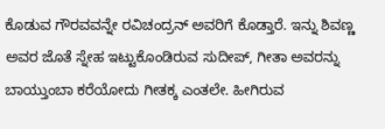ಕೊಡುವ ಗೌರವವನ್ನೇ ರವಿಚಂದ್ರನ್ ಅವರಿಗೆ ಕೊಡ್ತಾರೆ. ಇನ್ನು ಶಿವಣ್ಣ ಅವರ ಜೊತೆ ಸ್ನೇಹ ಇಟ್ಟುಕೊಂಡಿರುವ ಸುದೀಪ್, ಗೀತಾ ಅವರನ್ನು ಬಾಯ್ತುಂಬಾ ಕರೆಯೋದು ಗೀತಕ್ಕ ಎಂತಲೇ. ಹೀಗಿರುವ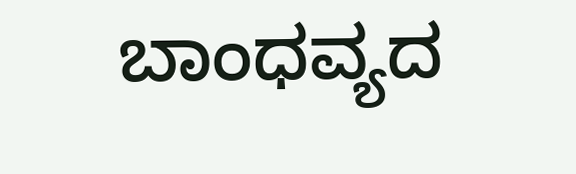ಬಾಂಧವ್ಯದ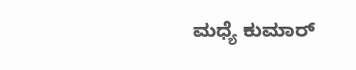ಮಧ್ಯೆ ಕುಮಾರ್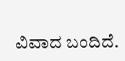ವಿವಾದ ಬಂದಿದೆ.